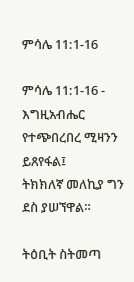ምሳሌ 11:1-16

ምሳሌ 11:1-16 - እግዚአብሔር የተጭበረበረ ሚዛንን ይጸየፋል፤
ትክክለኛ መለኪያ ግን ደስ ያሠኘዋል።

ትዕቢት ስትመጣ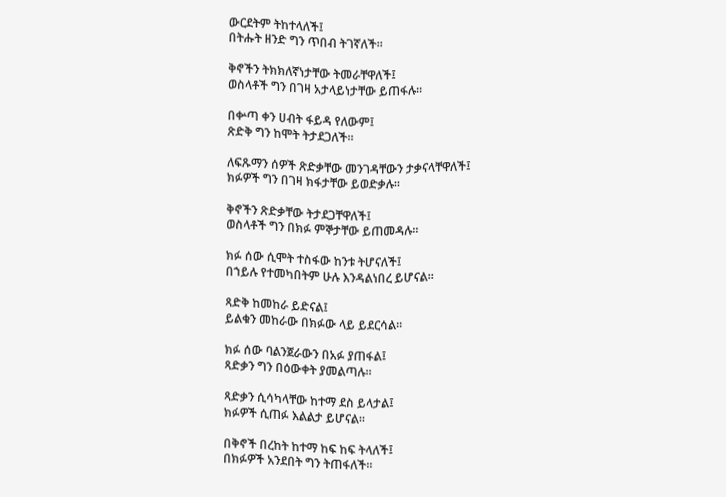ውርደትም ትከተላለች፤
በትሑት ዘንድ ግን ጥበብ ትገኛለች።

ቅኖችን ትክክለኛነታቸው ትመራቸዋለች፤
ወስላቶች ግን በገዛ አታላይነታቸው ይጠፋሉ።

በቍጣ ቀን ሀብት ፋይዳ የለውም፤
ጽድቅ ግን ከሞት ትታደጋለች።

ለፍጹማን ሰዎች ጽድቃቸው መንገዳቸውን ታቃናላቸዋለች፤
ክፉዎች ግን በገዛ ክፋታቸው ይወድቃሉ።

ቅኖችን ጽድቃቸው ትታደጋቸዋለች፤
ወስላቶች ግን በክፉ ምኞታቸው ይጠመዳሉ።

ክፉ ሰው ሲሞት ተስፋው ከንቱ ትሆናለች፤
በኀይሉ የተመካበትም ሁሉ እንዳልነበረ ይሆናል።

ጻድቅ ከመከራ ይድናል፤
ይልቁን መከራው በክፉው ላይ ይደርሳል።

ክፉ ሰው ባልንጀራውን በአፉ ያጠፋል፤
ጻድቃን ግን በዕውቀት ያመልጣሉ።

ጻድቃን ሲሳካላቸው ከተማ ደስ ይላታል፤
ክፉዎች ሲጠፉ እልልታ ይሆናል።

በቅኖች በረከት ከተማ ከፍ ከፍ ትላለች፤
በክፉዎች አንደበት ግን ትጠፋለች።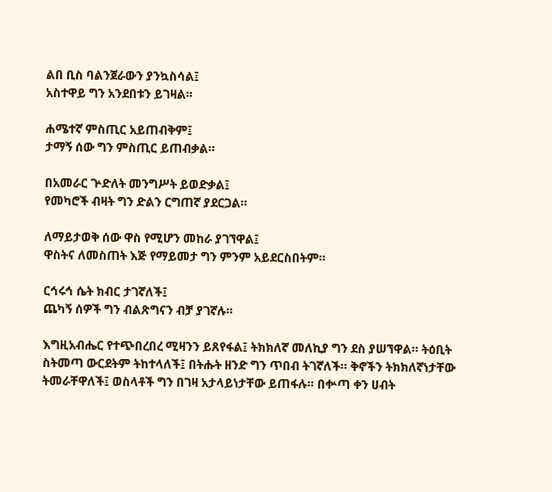ልበ ቢስ ባልንጀራውን ያንኳስሳል፤
አስተዋይ ግን አንደበቱን ይገዛል።

ሐሜተኛ ምስጢር አይጠብቅም፤
ታማኝ ሰው ግን ምስጢር ይጠብቃል።

በአመራር ጕድለት መንግሥት ይወድቃል፤
የመካሮች ብዛት ግን ድልን ርግጠኛ ያደርጋል።

ለማይታወቅ ሰው ዋስ የሚሆን መከራ ያገኘዋል፤
ዋስትና ለመስጠት እጅ የማይመታ ግን ምንም አይደርስበትም።

ርኅሩኅ ሴት ክብር ታገኛለች፤
ጨካኝ ሰዎች ግን ብልጽግናን ብቻ ያገኛሉ።

እግዚአብሔር የተጭበረበረ ሚዛንን ይጸየፋል፤ ትክክለኛ መለኪያ ግን ደስ ያሠኘዋል። ትዕቢት ስትመጣ ውርደትም ትከተላለች፤ በትሑት ዘንድ ግን ጥበብ ትገኛለች። ቅኖችን ትክክለኛነታቸው ትመራቸዋለች፤ ወስላቶች ግን በገዛ አታላይነታቸው ይጠፋሉ። በቍጣ ቀን ሀብት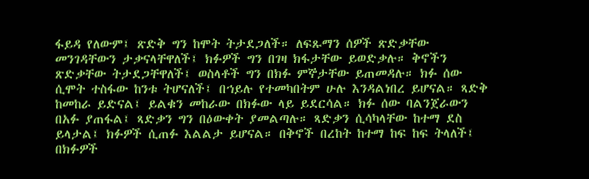ፋይዳ የለውም፤ ጽድቅ ግን ከሞት ትታደጋለች። ለፍጹማን ሰዎች ጽድቃቸው መንገዳቸውን ታቃናላቸዋለች፤ ክፉዎች ግን በገዛ ክፋታቸው ይወድቃሉ። ቅኖችን ጽድቃቸው ትታደጋቸዋለች፤ ወስላቶች ግን በክፉ ምኞታቸው ይጠመዳሉ። ክፉ ሰው ሲሞት ተስፋው ከንቱ ትሆናለች፤ በኀይሉ የተመካበትም ሁሉ እንዳልነበረ ይሆናል። ጻድቅ ከመከራ ይድናል፤ ይልቁን መከራው በክፉው ላይ ይደርሳል። ክፉ ሰው ባልንጀራውን በአፉ ያጠፋል፤ ጻድቃን ግን በዕውቀት ያመልጣሉ። ጻድቃን ሲሳካላቸው ከተማ ደስ ይላታል፤ ክፉዎች ሲጠፉ እልልታ ይሆናል። በቅኖች በረከት ከተማ ከፍ ከፍ ትላለች፤ በክፉዎች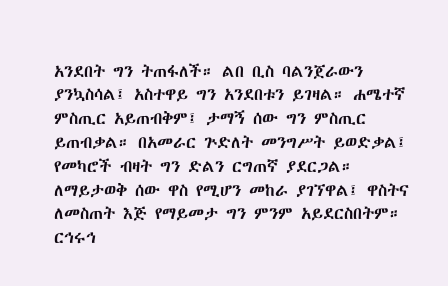አንደበት ግን ትጠፋለች። ልበ ቢስ ባልንጀራውን ያንኳስሳል፤ አስተዋይ ግን አንደበቱን ይገዛል። ሐሜተኛ ምስጢር አይጠብቅም፤ ታማኝ ሰው ግን ምስጢር ይጠብቃል። በአመራር ጕድለት መንግሥት ይወድቃል፤ የመካሮች ብዛት ግን ድልን ርግጠኛ ያደርጋል። ለማይታወቅ ሰው ዋስ የሚሆን መከራ ያገኘዋል፤ ዋስትና ለመስጠት እጅ የማይመታ ግን ምንም አይደርስበትም። ርኅሩኅ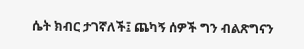ሴት ክብር ታገኛለች፤ ጨካኝ ሰዎች ግን ብልጽግናን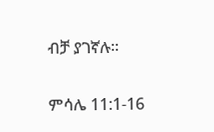ብቻ ያገኛሉ።

ምሳሌ 11:1-16